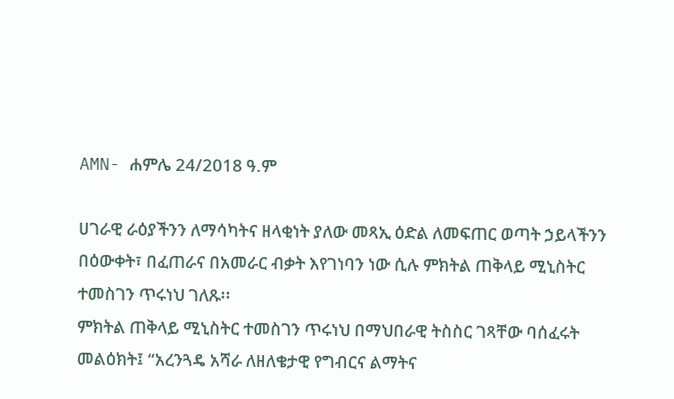AMN- ሐምሌ 24/2018 ዓ.ም

ሀገራዊ ራዕያችንን ለማሳካትና ዘላቂነት ያለው መጻኢ ዕድል ለመፍጠር ወጣት ኃይላችንን በዕውቀት፣ በፈጠራና በአመራር ብቃት እየገነባን ነው ሲሉ ምክትል ጠቅላይ ሚኒስትር ተመስገን ጥሩነህ ገለጹ፡፡
ምክትል ጠቅላይ ሚኒስትር ተመስገን ጥሩነህ በማህበራዊ ትስስር ገጻቸው ባሰፈሩት መልዕክት፤ “አረንጓዴ አሻራ ለዘለቄታዊ የግብርና ልማትና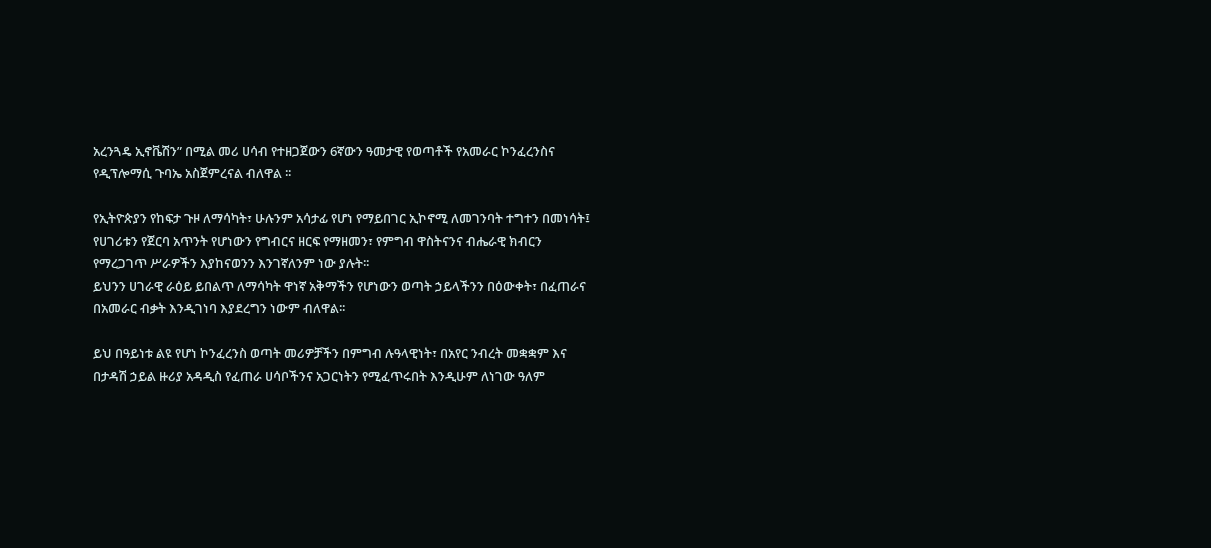አረንጓዴ ኢኖቬሽን” በሚል መሪ ሀሳብ የተዘጋጀውን 6ኛውን ዓመታዊ የወጣቶች የአመራር ኮንፈረንስና የዲፕሎማሲ ጉባኤ አስጀምረናል ብለዋል ፡፡

የኢትዮጵያን የከፍታ ጉዞ ለማሳካት፣ ሁሉንም አሳታፊ የሆነ የማይበገር ኢኮኖሚ ለመገንባት ተግተን በመነሳት፤ የሀገሪቱን የጀርባ አጥንት የሆነውን የግብርና ዘርፍ የማዘመን፣ የምግብ ዋስትናንና ብሔራዊ ክብርን የማረጋገጥ ሥራዎችን እያከናወንን እንገኛለንም ነው ያሉት፡፡
ይህንን ሀገራዊ ራዕይ ይበልጥ ለማሳካት ዋነኛ አቅማችን የሆነውን ወጣት ኃይላችንን በዕውቀት፣ በፈጠራና በአመራር ብቃት እንዲገነባ እያደረግን ነውም ብለዋል፡፡

ይህ በዓይነቱ ልዩ የሆነ ኮንፈረንስ ወጣት መሪዎቻችን በምግብ ሉዓላዊነት፣ በአየር ንብረት መቋቋም እና በታዳሽ ኃይል ዙሪያ አዳዲስ የፈጠራ ሀሳቦችንና አጋርነትን የሚፈጥሩበት እንዲሁም ለነገው ዓለም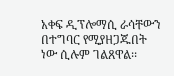አቀፍ ዲፕሎማሲ ራሳቸውን በተግባር የሚያዘጋጁበት ነው ሲሉም ገልጸዋል፡፡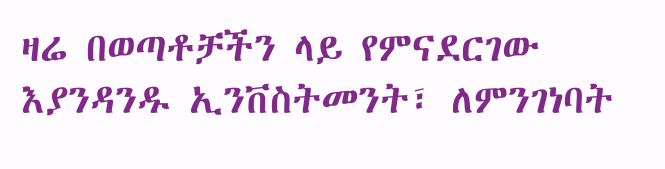ዛሬ በወጣቶቻችን ላይ የምናደርገው እያንዳንዱ ኢንቨስትመንት፣ ለምንገነባት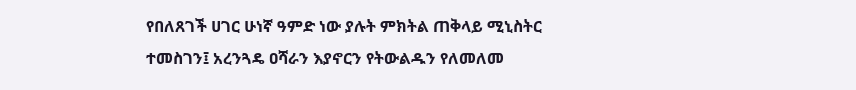የበለጸገች ሀገር ሁነኛ ዓምድ ነው ያሉት ምክትል ጠቅላይ ሚኒስትር ተመስገን፤ አረንጓዴ ዐሻራን እያኖርን የትውልዱን የለመለመ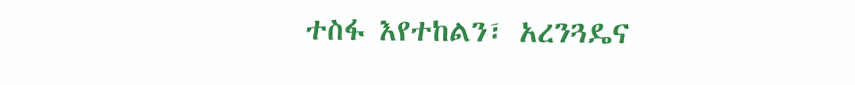ተስፋ እየተከልን፣ አረንጓዴና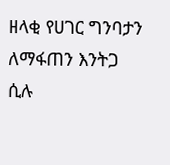ዘላቂ የሀገር ግንባታን ለማፋጠን እንትጋ ሲሉ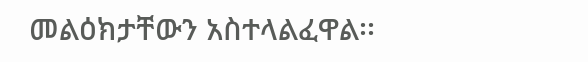መልዕክታቸውን አስተላልፈዋል፡፡